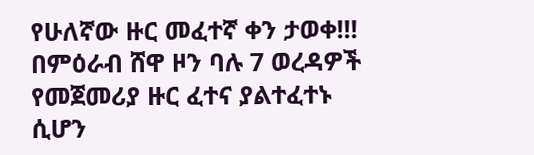የሁለኛው ዙር መፈተኛ ቀን ታወቀ!!! በምዕራብ ሸዋ ዞን ባሉ 7 ወረዳዎች የመጀመሪያ ዙር ፈተና ያልተፈተኑ ሲሆን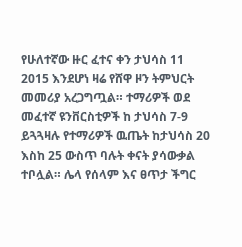የሁለተኛው ዙር ፈተና ቀን ታህሳስ 11 2015 እንደሆነ ዛሬ የሸዋ ዞን ትምህርት መመሪያ አረጋግጧል። ተማሪዎች ወደ መፈተኛ ዩንቨርስቲዎች ከ ታህሳስ 7-9 ይጓጓዛሉ የተማሪዎች ዉጤት ከታህሳስ 20 እስከ 25 ውስጥ ባሉት ቀናት ያሳውቃል ተቦሏል። ሌላ የሰላም እና ፀጥታ ችግር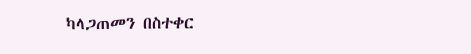ካላጋጠመን በስተቀር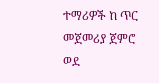ተማሪዎች ከ ጥር መጀመሪያ ጀምሮ ወደ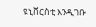ዩኒቨርስቲ እንዲገቡ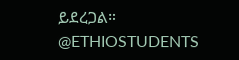ይደረጋል። @ETHIOSTUDENTS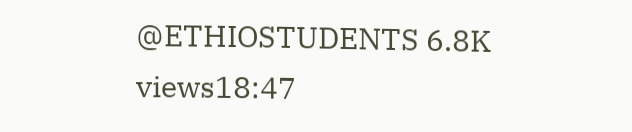@ETHIOSTUDENTS 6.8K views18:47